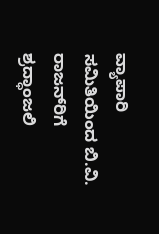ವ್ಯಾಪಾರಿ ಸಮಿತಿಯಿಂದ ಬಿ.ವಿ. ರಾಜನ್‌ರಿಗೆ ಶ್ರದ್ಧಾಂಜಲಿ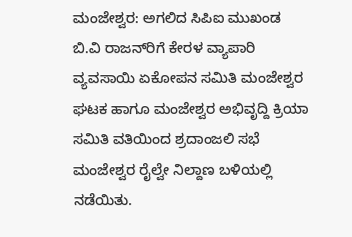ಮಂಜೇಶ್ವರ: ಅಗಲಿದ ಸಿಪಿಐ ಮುಖಂಡ ಬಿ.ವಿ ರಾಜನ್‌ರಿಗೆ ಕೇರಳ ವ್ಯಾಪಾರಿ ವ್ಯವಸಾಯಿ ಏಕೋಪನ ಸಮಿತಿ ಮಂಜೇಶ್ವರ ಘಟಕ ಹಾಗೂ ಮಂಜೇಶ್ವರ ಅಭಿವೃದ್ದಿ ಕ್ರಿಯಾ ಸಮಿತಿ ವತಿಯಿಂದ ಶ್ರದಾಂಜಲಿ ಸಭೆ ಮಂಜೇಶ್ವರ ರೈಲ್ವೇ ನಿಲ್ದಾಣ ಬಳಿಯಲ್ಲಿ ನಡೆಯಿತು.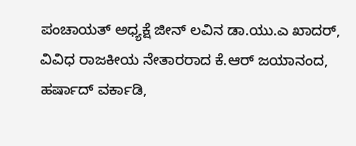ಪಂಚಾಯತ್ ಅಧ್ಯಕ್ಷೆ ಜೀನ್ ಲವಿನ ಡಾ.ಯು.ಎ ಖಾದರ್, ವಿವಿಧ ರಾಜಕೀಯ ನೇತಾರರಾದ ಕೆ.ಆರ್ ಜಯಾನಂದ, ಹರ್ಷಾದ್ ವರ್ಕಾಡಿ,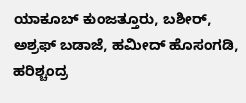ಯಾಕೂಬ್ ಕುಂಜತ್ತೂರು, ಬಶೀರ್, ಅಶ್ರಫ್ ಬಡಾಜೆ, ಹಮೀದ್ ಹೊಸಂಗಡಿ, ಹರಿಶ್ಚಂದ್ರ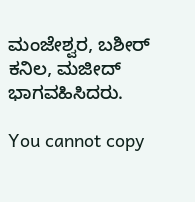ಮಂಜೇಶ್ವರ, ಬಶೀರ್ ಕನಿಲ, ಮಜೀದ್ ಭಾಗವಹಿಸಿದರು.

You cannot copy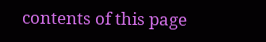contents of this page